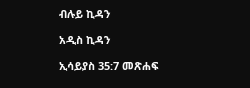ብሉይ ኪዳን

አዲስ ኪዳን

ኢሳይያስ 35:7 መጽሐፍ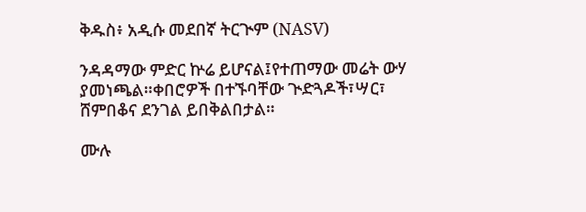ቅዱስ፥ አዲሱ መደበኛ ትርጒም (NASV)

ንዳዳማው ምድር ኵሬ ይሆናል፤የተጠማው መሬት ውሃ ያመነጫል።ቀበሮዎች በተኙባቸው ጒድጓዶች፣ሣር፣ ሸምበቆና ደንገል ይበቅልበታል።

ሙሉ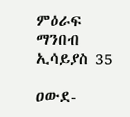ምዕራፍ ማንበብ ኢሳይያስ 35

ዐውደ-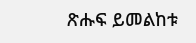ጽሑፍ ይመልከቱ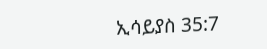ኢሳይያስ 35:7